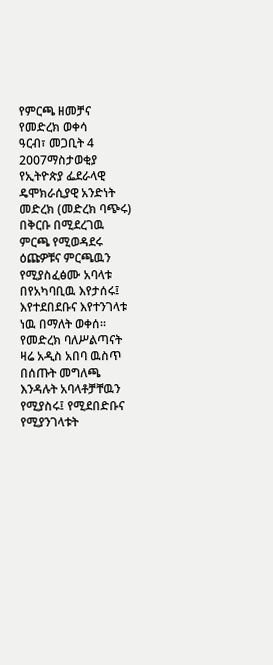የምርጫ ዘመቻና የመድረክ ወቀሳ
ዓርብ፣ መጋቢት 4 2007ማስታወቂያ
የኢትዮጵያ ፌደራላዊ ዴሞክራሲያዊ አንድነት መድረክ (መድረክ ባጭሩ) በቅርቡ በሚደረገዉ ምርጫ የሚወዳደሩ ዕጩዎቹና ምርጫዉን የሚያስፈፅሙ አባላቱ በየአካባቢዉ እየታሰሩ፤ እየተደበደቡና እየተንገላቱ ነዉ በማለት ወቀሰ። የመድረክ ባለሥልጣናት ዛሬ አዲስ አበባ ዉስጥ በሰጡት መግለጫ እንዳሉት አባላቶቻቸዉን የሚያስሩ፤ የሚደበድቡና የሚያንገላቱት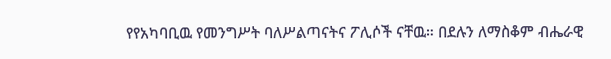የየአካባቢዉ የመንግሥት ባለሥልጣናትና ፖሊሶች ናቸዉ። በደሉን ለማስቆም ብሔራዊ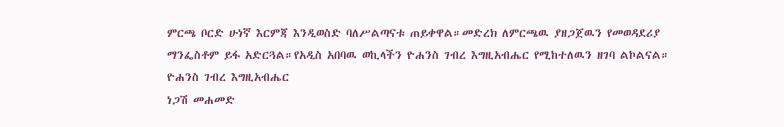ምርጫ ቦርድ ሁነኛ እርምጃ እንዲወስድ ባለሥልጣናቱ ጠይቀዋል።መድረክ ለምርጫዉ ያዘጋጀዉን የመወዳደሪያ ማንፌስቶም ይፋ አድርጓል።የአዲስ አበባዉ ወኪላችን ዮሐንስ ገብረ እግዚአብሔር የሚከተለዉን ዘገባ ልኮልናል።
ዮሐንስ ገብረ እግዚአብሔር
ነጋሽ መሐመድ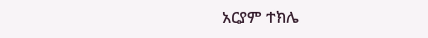አርያም ተክሌ